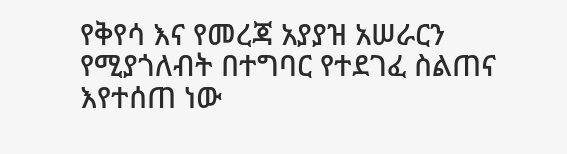የቅየሳ እና የመረጃ አያያዝ አሠራርን የሚያጎለብት በተግባር የተደገፈ ስልጠና እየተሰጠ ነው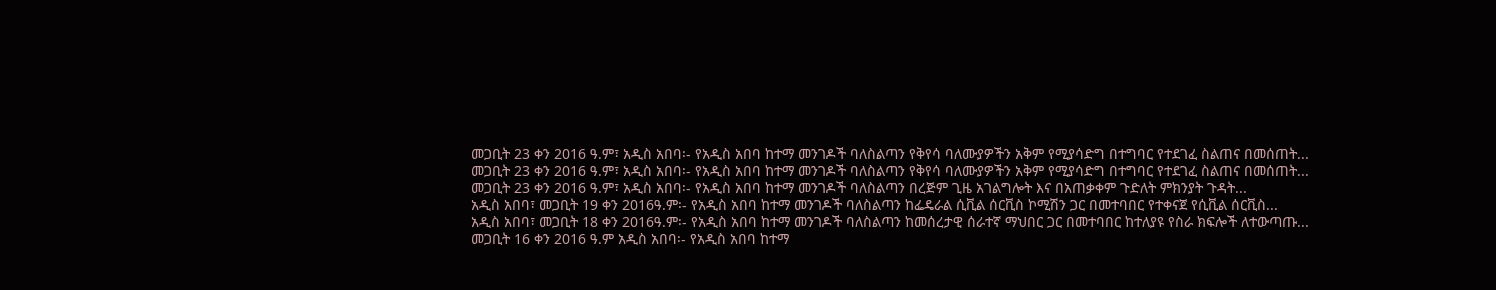መጋቢት 23 ቀን 2016 ዓ.ም፣ አዲስ አበባ፡- የአዲስ አበባ ከተማ መንገዶች ባለስልጣን የቅየሳ ባለሙያዎችን አቅም የሚያሳድግ በተግባር የተደገፈ ስልጠና በመሰጠት...
መጋቢት 23 ቀን 2016 ዓ.ም፣ አዲስ አበባ፡- የአዲስ አበባ ከተማ መንገዶች ባለስልጣን የቅየሳ ባለሙያዎችን አቅም የሚያሳድግ በተግባር የተደገፈ ስልጠና በመሰጠት...
መጋቢት 23 ቀን 2016 ዓ.ም፣ አዲስ አበባ፡- የአዲስ አበባ ከተማ መንገዶች ባለስልጣን በረጅም ጊዜ አገልግሎት እና በአጠቃቀም ጉድለት ምክንያት ጉዳት...
አዲስ አበባ፣ መጋቢት 19 ቀን 2016ዓ.ም፡- የአዲስ አበባ ከተማ መንገዶች ባለስልጣን ከፌዴራል ሲቪል ሰርቪስ ኮሚሽን ጋር በመተባበር የተቀናጀ የሲቪል ሰርቪስ...
አዲስ አበባ፣ መጋቢት 18 ቀን 2016ዓ.ም፡- የአዲስ አበባ ከተማ መንገዶች ባለስልጣን ከመሰረታዊ ሰራተኛ ማህበር ጋር በመተባበር ከተለያዩ የስራ ክፍሎች ለተውጣጡ...
መጋቢት 16 ቀን 2016 ዓ.ም አዲስ አበባ፡- የአዲስ አበባ ከተማ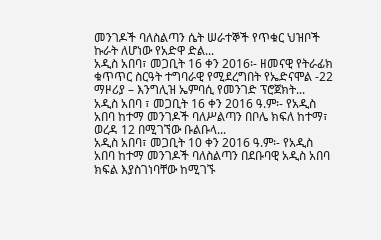መንገዶች ባለስልጣን ሴት ሠራተኞች የጥቁር ህዝቦች ኩራት ለሆነው የአድዋ ድል...
አዲስ አበባ፣ መጋቢት 16 ቀን 2016፡- ዘመናዊ የትራፊክ ቁጥጥር ስርዓት ተግባራዊ የሚደረግበት የኤድናሞል -22 ማዞሪያ – እንግሊዝ ኤምባሲ የመንገድ ፕሮጀክት...
አዲስ አበባ ፣ መጋቢት 16 ቀን 2016 ዓ.ም፡- የአዲስ አበባ ከተማ መንገዶች ባለሥልጣን በቦሌ ክፍለ ከተማ፣ ወረዳ 12 በሚገኘው ቡልቡላ...
አዲስ አበባ፣ መጋቢት 10 ቀን 2016 ዓ.ም፡- የአዲስ አበባ ከተማ መንገዶች ባለስልጣን በደቡባዊ አዲስ አበባ ክፍል እያስገነባቸው ከሚገኙ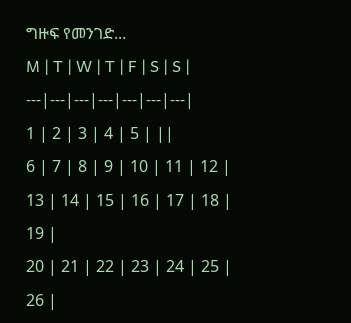ግዙፍ የመንገድ...
M | T | W | T | F | S | S |
---|---|---|---|---|---|---|
1 | 2 | 3 | 4 | 5 | ||
6 | 7 | 8 | 9 | 10 | 11 | 12 |
13 | 14 | 15 | 16 | 17 | 18 | 19 |
20 | 21 | 22 | 23 | 24 | 25 | 26 |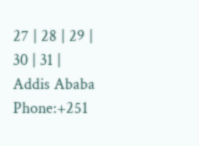27 | 28 | 29 | 30 | 31 |
Addis Ababa
Phone:+251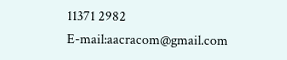11371 2982
E-mail:aacracom@gmail.com